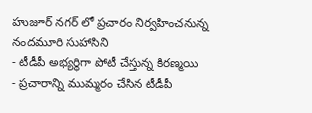హుజూర్ నగర్ లో ప్రచారం నిర్వహించనున్న నందమూరి సుహాసిని
- టీడీపీ అభ్యర్థిగా పోటీ చేస్తున్న కిరణ్మయి
- ప్రచారాన్ని ముమ్మరం చేసిన టీడీపీ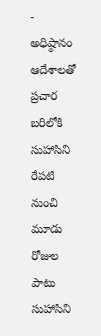- అధిష్ఠానం ఆదేశాలతో ప్రచార బరిలోకి సుహాసిని
రేపటి నుంచి మూడు రోజుల పాటు సుహాసిని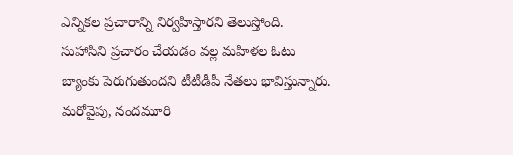ఎన్నికల ప్రచారాన్ని నిర్వహిస్తారని తెలుస్తోంది. సుహాసిని ప్రచారం చేయడం వల్ల మహిళల ఓటు బ్యాంకు పెరుగుతుందని టీటీడీపీ నేతలు భావిస్తున్నారు. మరోవైపు, నందమూరి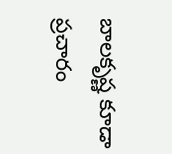బాలకృష్ణ కూడా ప్రచారం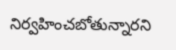నిర్వహించబోతున్నారని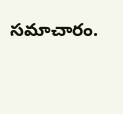సమాచారం.